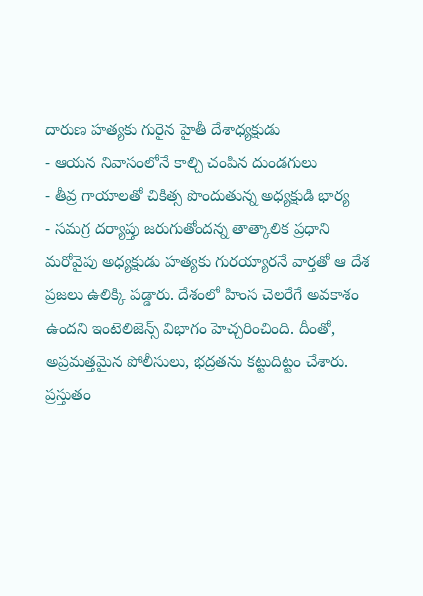దారుణ హత్యకు గురైన హైతీ దేశాధ్యక్షుడు
- ఆయన నివాసంలోనే కాల్చి చంపిన దుండగులు
- తీవ్ర గాయాలతో చికిత్స పొందుతున్న అధ్యక్షుడి భార్య
- సమగ్ర దర్యాప్తు జరుగుతోందన్న తాత్కాలిక ప్రధాని
మరోవైపు అధ్యక్షుడు హత్యకు గురయ్యారనే వార్తతో ఆ దేశ ప్రజలు ఉలిక్కి పడ్డారు. దేశంలో హింస చెలరేగే అవకాశం ఉందని ఇంటెలిజెన్స్ విభాగం హెచ్చరించింది. దీంతో, అప్రమత్తమైన పోలీసులు, భద్రతను కట్టుదిట్టం చేశారు. ప్రస్తుతం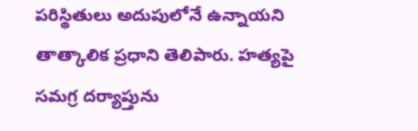పరిస్థితులు అదుపులోనే ఉన్నాయని తాత్కాలిక ప్రధాని తెలిపారు. హత్యపై సమగ్ర దర్యాప్తును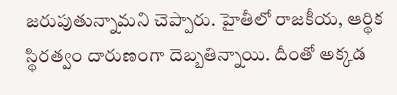జరుపుతున్నామని చెప్పారు. హైతీలో రాజకీయ, ఆర్థిక స్థిరత్వం దారుణంగా దెబ్బతిన్నాయి. దీంతో అక్కడ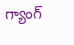గ్యాంగ్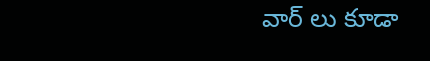వార్ లు కూడా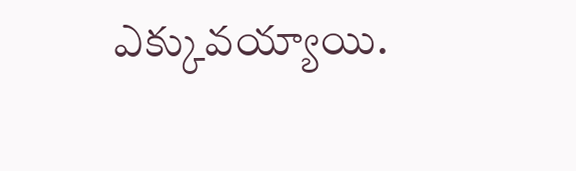ఎక్కువయ్యాయి.